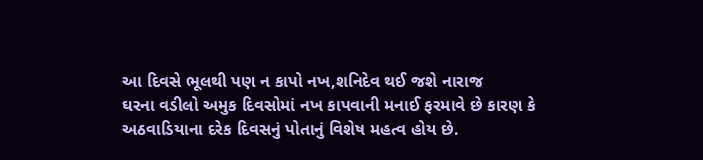આ દિવસે ભૂલથી પણ ન કાપો નખ,શનિદેવ થઈ જશે નારાજ
ઘરના વડીલો અમુક દિવસોમાં નખ કાપવાની મનાઈ ફરમાવે છે કારણ કે અઠવાડિયાના દરેક દિવસનું પોતાનું વિશેષ મહત્વ હોય છે.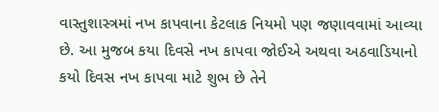વાસ્તુશાસ્ત્રમાં નખ કાપવાના કેટલાક નિયમો પણ જણાવવામાં આવ્યા છે. આ મુજબ કયા દિવસે નખ કાપવા જોઈએ અથવા અઠવાડિયાનો કયો દિવસ નખ કાપવા માટે શુભ છે તેને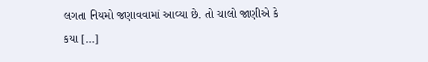લગતા નિયમો જણાવવામાં આવ્યા છે. તો ચાલો જાણીએ કે કયા […]